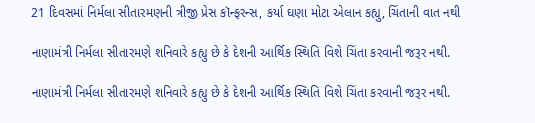21 દિવસમાં નિર્મલા સીતારમણની ત્રીજી પ્રેસ કૉન્ફરન્સ, કર્યા ઘણા મોટા એલાન કહ્યુ, ચિંતાની વાત નથી

નાણામંત્રી નિર્મલા સીતારમણે શનિવારે કહ્યુ છે કે દેશની આર્થિક સ્થિતિ વિશે ચિંતા કરવાની જરૂર નથી.

નાણામંત્રી નિર્મલા સીતારમણે શનિવારે કહ્યુ છે કે દેશની આર્થિક સ્થિતિ વિશે ચિંતા કરવાની જરૂર નથી.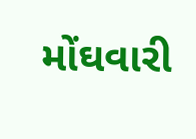મોંઘવારી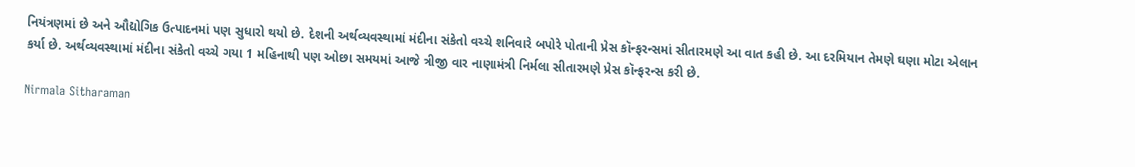નિયંત્રણમાં છે અને ઔદ્યોગિક ઉત્પાદનમાં પણ સુધારો થયો છે. દેશની અર્થવ્યવસ્થામાં મંદીના સંકેતો વચ્ચે શનિવારે બપોરે પોતાની પ્રેસ કૉન્ફરન્સમાં સીતારમણે આ વાત કહી છે. આ દરમિયાન તેમણે ઘણા મોટા એલાન કર્યા છે. અર્થવ્યવસ્થામાં મંદીના સંકેતો વચ્ચે ગયા 1 મહિનાથી પણ ઓછા સમયમાં આજે ત્રીજી વાર નાણામંત્રી નિર્મલા સીતારમણે પ્રેસ કૉન્ફરન્સ કરી છે.

Nirmala Sitharaman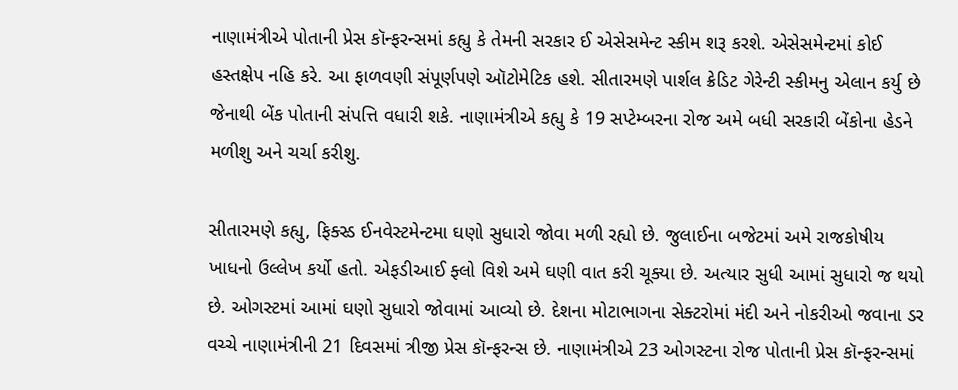નાણામંત્રીએ પોતાની પ્રેસ કૉન્ફરન્સમાં કહ્યુ કે તેમની સરકાર ઈ એસેસમેન્ટ સ્કીમ શરૂ કરશે. એસેસમેન્ટમાં કોઈ હસ્તક્ષેપ નહિ કરે. આ ફાળવણી સંપૂર્ણપણે ઑટોમેટિક હશે. સીતારમણે પાર્શલ ક્રેડિટ ગેરેન્ટી સ્કીમનુ એલાન કર્યુ છે જેનાથી બેંક પોતાની સંપત્તિ વધારી શકે. નાણામંત્રીએ કહ્યુ કે 19 સપ્ટેમ્બરના રોજ અમે બધી સરકારી બેંકોના હેડને મળીશુ અને ચર્ચા કરીશુ.

સીતારમણે કહ્યુ, ફિક્સ્ડ ઈનવેસ્ટમેન્ટમા ઘણો સુધારો જોવા મળી રહ્યો છે. જુલાઈના બજેટમાં અમે રાજકોષીય ખાધનો ઉલ્લેખ કર્યો હતો. એફડીઆઈ ફ્લો વિશે અમે ઘણી વાત કરી ચૂક્યા છે. અત્યાર સુધી આમાં સુધારો જ થયો છે. ઓગસ્ટમાં આમાં ઘણો સુધારો જોવામાં આવ્યો છે. દેશના મોટાભાગના સેક્ટરોમાં મંદી અને નોકરીઓ જવાના ડર વચ્ચે નાણામંત્રીની 21 દિવસમાં ત્રીજી પ્રેસ કૉન્ફરન્સ છે. નાણામંત્રીએ 23 ઓગસ્ટના રોજ પોતાની પ્રેસ કૉન્ફરન્સમાં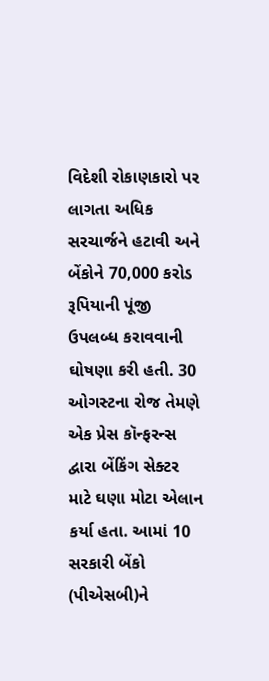વિદેશી રોકાણકારો પર લાગતા અધિક સરચાર્જને હટાવી અને બેંકોને 70,000 કરોડ રૂપિયાની પૂંજી ઉપલબ્ધ કરાવવાની ઘોષણા કરી હતી. 30 ઓગસ્ટના રોજ તેમણે એક પ્રેસ કૉન્ફરન્સ દ્વારા બેંકિંગ સેક્ટર માટે ઘણા મોટા એલાન કર્યા હતા. આમાં 10 સરકારી બેંકો (પીએસબી)ને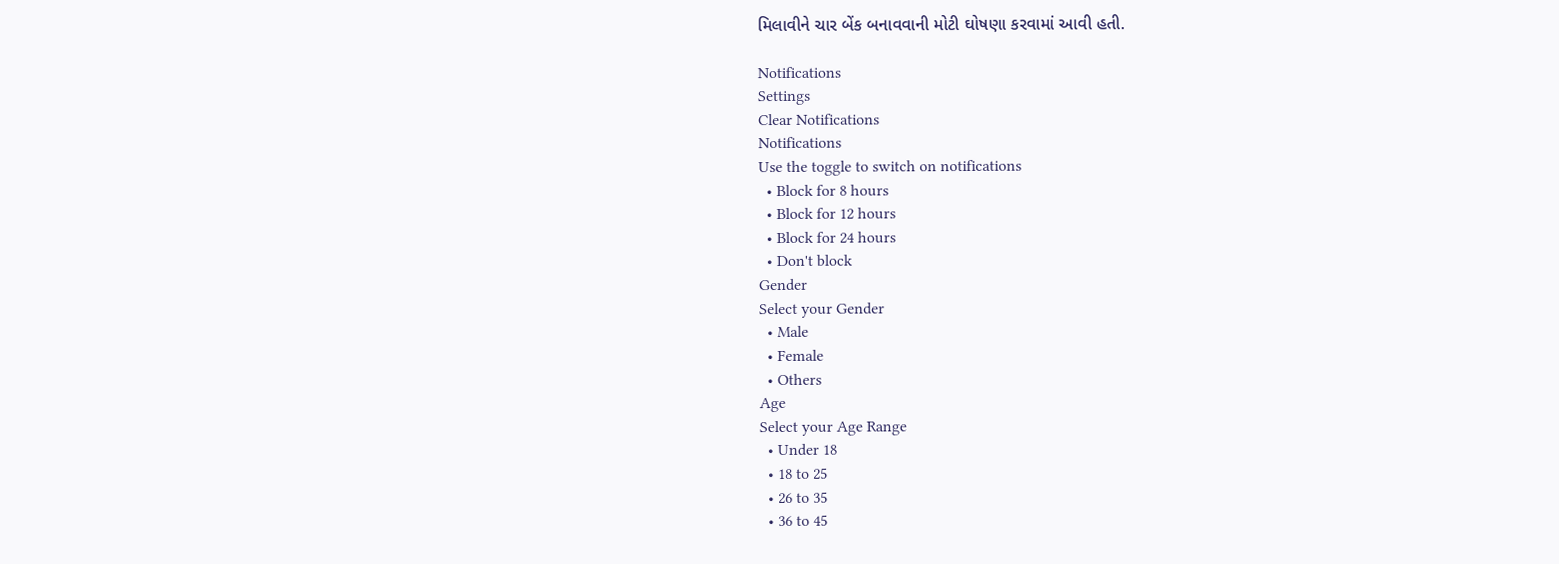મિલાવીને ચાર બેંક બનાવવાની મોટી ઘોષણા કરવામાં આવી હતી.

Notifications
Settings
Clear Notifications
Notifications
Use the toggle to switch on notifications
  • Block for 8 hours
  • Block for 12 hours
  • Block for 24 hours
  • Don't block
Gender
Select your Gender
  • Male
  • Female
  • Others
Age
Select your Age Range
  • Under 18
  • 18 to 25
  • 26 to 35
  • 36 to 45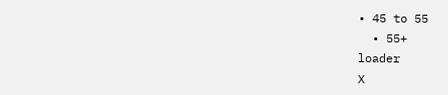• 45 to 55
  • 55+
loader
X